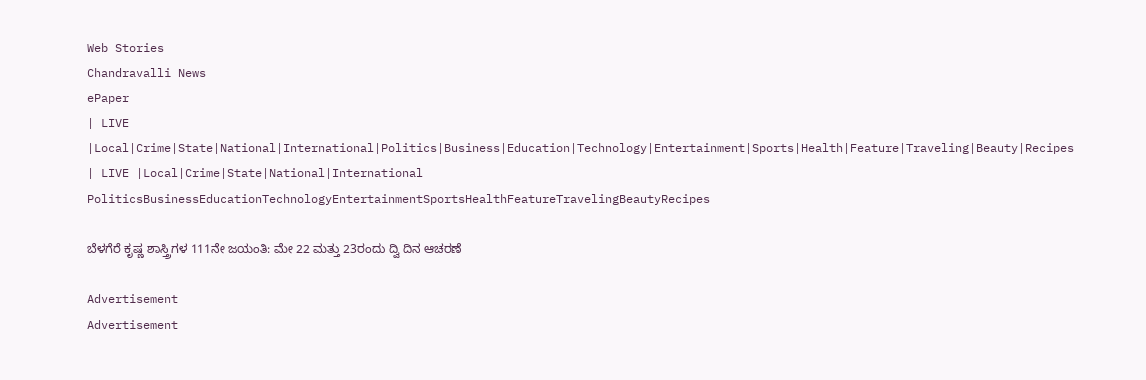Web Stories
Chandravalli News
ePaper
| LIVE |Local|Crime|State|National|International|Politics|Business|Education|Technology|Entertainment|Sports|Health|Feature|Traveling|Beauty|Recipes
| LIVE |Local|Crime|State|National|International
PoliticsBusinessEducationTechnologyEntertainmentSportsHealthFeatureTravelingBeautyRecipes

ಬೆಳಗೆರೆ ಕೃಷ್ಣ ಶಾಸ್ತ್ರಿಗಳ 111ನೇ ಜಯಂತಿ: ಮೇ 22 ಮತ್ತು 23ರಂದು ದ್ವಿ ದಿನ ಆಚರಣೆ

Advertisement
Advertisement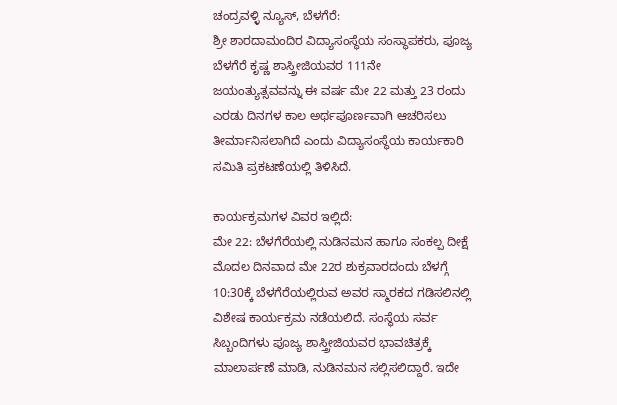ಚಂದ್ರವಳ್ಳಿ ನ್ಯೂಸ್, ಬೆಳಗೆರೆ:
ಶ್ರೀ ಶಾರದಾಮಂದಿರ ವಿದ್ಯಾಸಂಸ್ಥೆಯ ಸಂಸ್ಥಾಪಕರು, ಪೂಜ್ಯ ಬೆಳಗೆರೆ ಕೃಷ್ಣ ಶಾಸ್ತ್ರೀಜಿಯವರ 111ನೇ ಜಯಂತ್ಯುತ್ಸವವನ್ನು ಈ ವರ್ಷ ಮೇ 22 ಮತ್ತು 23 ರಂದು ಎರಡು ದಿನಗಳ ಕಾಲ ಅರ್ಥಪೂರ್ಣವಾಗಿ ಆಚರಿಸಲು ತೀರ್ಮಾನಿಸಲಾಗಿದೆ ಎಂದು ವಿದ್ಯಾಸಂಸ್ಥೆಯ ಕಾರ್ಯಕಾರಿ ಸಮಿತಿ ಪ್ರಕಟಣೆಯಲ್ಲಿ ತಿಳಿಸಿದೆ.

ಕಾರ್ಯಕ್ರಮಗಳ ವಿವರ ಇಲ್ಲಿದೆ:
ಮೇ 22: ಬೆಳಗೆರೆಯಲ್ಲಿ ನುಡಿನಮನ ಹಾಗೂ ಸಂಕಲ್ಪ ದೀಕ್ಷೆ
ಮೊದಲ ದಿನವಾದ ಮೇ 22ರ ಶುಕ್ರವಾರದಂದು ಬೆಳಗ್ಗೆ 10:30ಕ್ಕೆ ಬೆಳಗೆರೆಯಲ್ಲಿರುವ ಅವರ ಸ್ಮಾರಕದ ಗಡಿಸಲಿನಲ್ಲಿ ವಿಶೇಷ ಕಾರ್ಯಕ್ರಮ ನಡೆಯಲಿದೆ. ಸಂಸ್ಥೆಯ ಸರ್ವ ಸಿಬ್ಬಂದಿಗಳು ಪೂಜ್ಯ ಶಾಸ್ತ್ರೀಜಿಯವರ ಭಾವಚಿತ್ರಕ್ಕೆ ಮಾಲಾರ್ಪಣೆ ಮಾಡಿ, ನುಡಿನಮನ ಸಲ್ಲಿಸಲಿದ್ದಾರೆ. ಇದೇ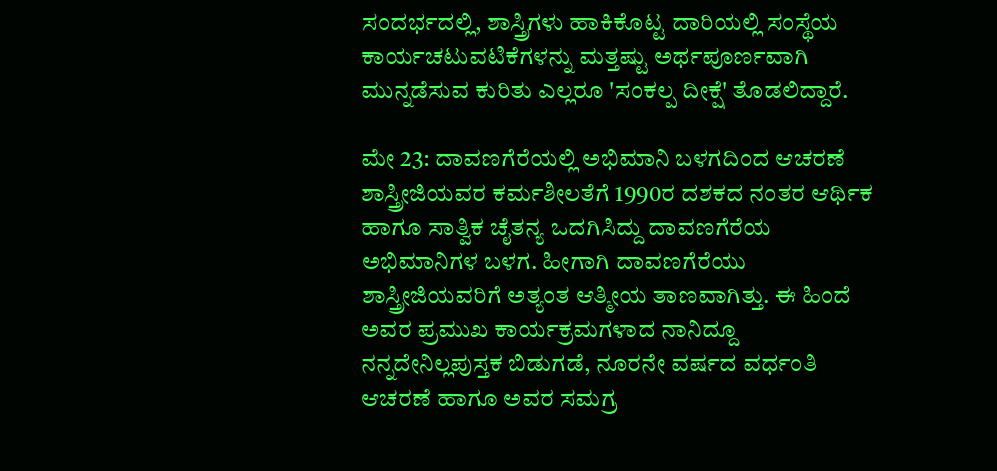ಸಂದರ್ಭದಲ್ಲಿ, ಶಾಸ್ತ್ರಿಗಳು ಹಾಕಿಕೊಟ್ಟ ದಾರಿಯಲ್ಲಿ ಸಂಸ್ಥೆಯ ಕಾರ್ಯಚಟುವಟಿಕೆಗಳನ್ನು ಮತ್ತಷ್ಟು ಅರ್ಥಪೂರ್ಣವಾಗಿ ಮುನ್ನಡೆಸುವ ಕುರಿತು ಎಲ್ಲರೂ 'ಸಂಕಲ್ಪ ದೀಕ್ಷೆ' ತೊಡಲಿದ್ದಾರೆ.

ಮೇ 23: ದಾವಣಗೆರೆಯಲ್ಲಿ ಅಭಿಮಾನಿ ಬಳಗದಿಂದ ಆಚರಣೆ
ಶಾಸ್ತ್ರೀಜಿಯವರ ಕರ್ಮಶೀಲತೆಗೆ 1990ರ ದಶಕದ ನಂತರ ಆರ್ಥಿಕ ಹಾಗೂ ಸಾತ್ವಿಕ ಚೈತನ್ಯ ಒದಗಿಸಿದ್ದು ದಾವಣಗೆರೆಯ ಅಭಿಮಾನಿಗಳ ಬಳಗ. ಹೀಗಾಗಿ ದಾವಣಗೆರೆಯು ಶಾಸ್ತ್ರೀಜಿಯವರಿಗೆ ಅತ್ಯಂತ ಆತ್ಮೀಯ ತಾಣವಾಗಿತ್ತು. ಈ ಹಿಂದೆ ಅವರ ಪ್ರಮುಖ ಕಾರ್ಯಕ್ರಮಗಳಾದ ನಾನಿದ್ದೂ ನನ್ನದೇನಿಲ್ಲಪುಸ್ತಕ ಬಿಡುಗಡೆ, ನೂರನೇ ವರ್ಷದ ವರ್ಧಂತಿ ಆಚರಣೆ ಹಾಗೂ ಅವರ ಸಮಗ್ರ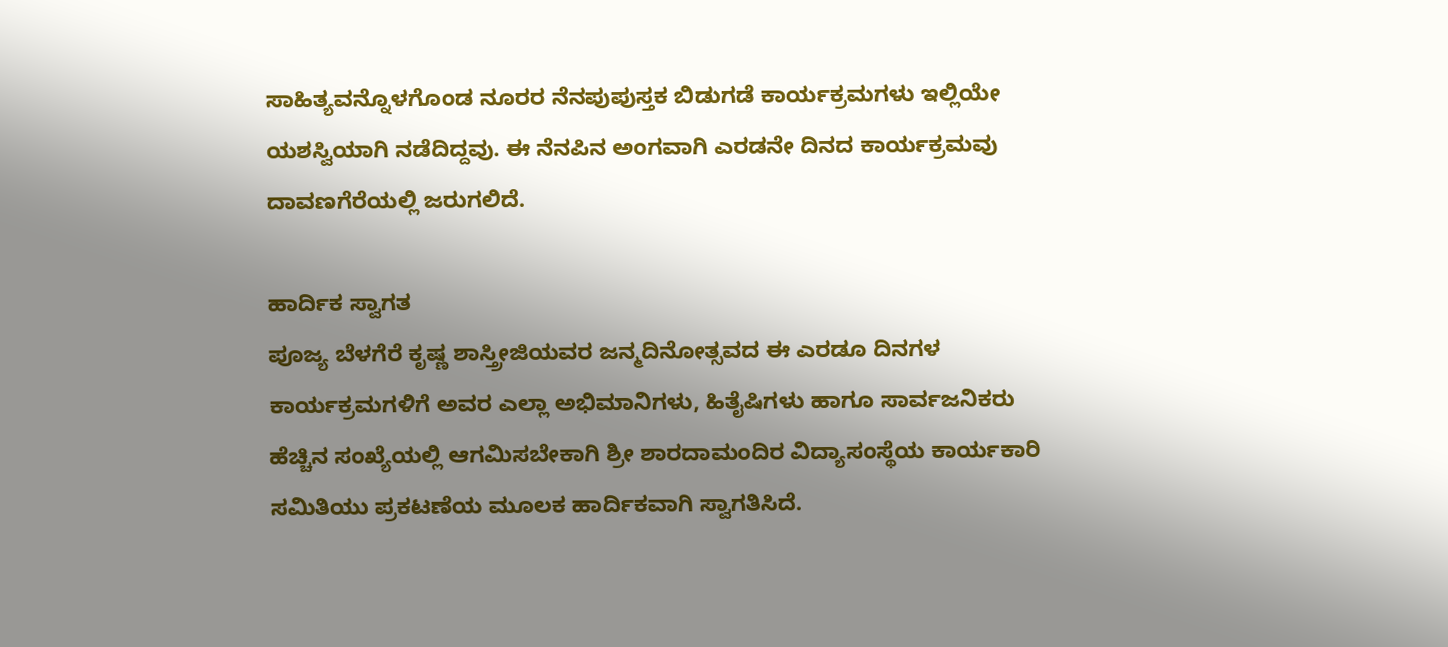ಸಾಹಿತ್ಯವನ್ನೊಳಗೊಂಡ ನೂರರ ನೆನಪುಪುಸ್ತಕ ಬಿಡುಗಡೆ ಕಾರ್ಯಕ್ರಮಗಳು ಇಲ್ಲಿಯೇ ಯಶಸ್ವಿಯಾಗಿ ನಡೆದಿದ್ದವು. ಈ ನೆನಪಿನ ಅಂಗವಾಗಿ ಎರಡನೇ ದಿನದ ಕಾರ್ಯಕ್ರಮವು ದಾವಣಗೆರೆಯಲ್ಲಿ ಜರುಗಲಿದೆ.

ಹಾರ್ದಿಕ ಸ್ವಾಗತ
ಪೂಜ್ಯ ಬೆಳಗೆರೆ ಕೃಷ್ಣ ಶಾಸ್ತ್ರೀಜಿಯವರ ಜನ್ಮದಿನೋತ್ಸವದ ಈ ಎರಡೂ ದಿನಗಳ ಕಾರ್ಯಕ್ರಮಗಳಿಗೆ ಅವರ ಎಲ್ಲಾ ಅಭಿಮಾನಿಗಳು, ಹಿತೈಷಿಗಳು ಹಾಗೂ ಸಾರ್ವಜನಿಕರು ಹೆಚ್ಚಿನ ಸಂಖ್ಯೆಯಲ್ಲಿ ಆಗಮಿಸಬೇಕಾಗಿ ಶ್ರೀ ಶಾರದಾಮಂದಿರ ವಿದ್ಯಾಸಂಸ್ಥೆಯ ಕಾರ್ಯಕಾರಿ ಸಮಿತಿಯು ಪ್ರಕಟಣೆಯ ಮೂಲಕ ಹಾರ್ದಿಕವಾಗಿ ಸ್ವಾಗತಿಸಿದೆ.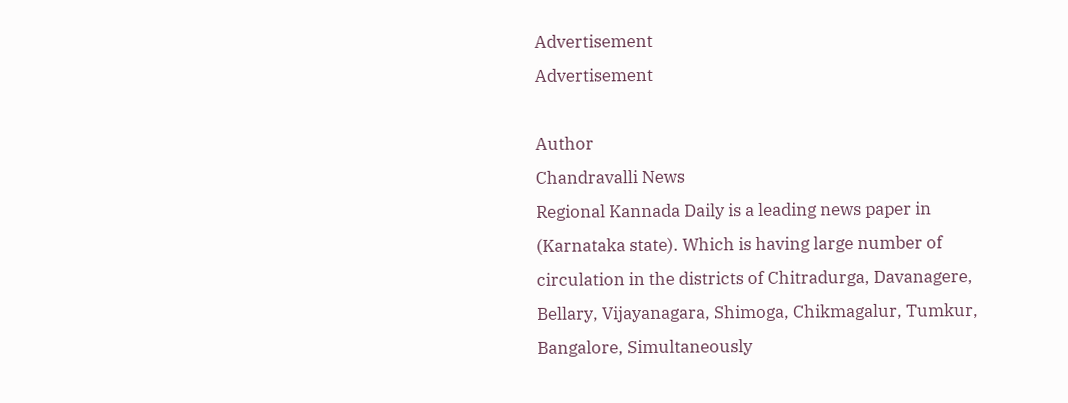Advertisement
Advertisement

Author
Chandravalli News
Regional Kannada Daily is a leading news paper in (Karnataka state). Which is having large number of circulation in the districts of Chitradurga, Davanagere, Bellary, Vijayanagara, Shimoga, Chikmagalur, Tumkur, Bangalore, Simultaneously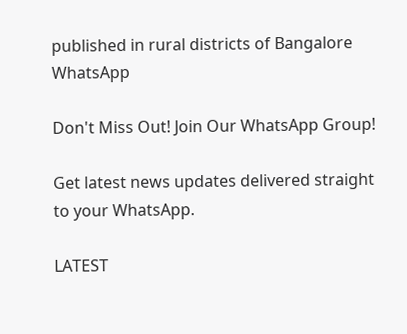published in rural districts of Bangalore
WhatsApp

Don't Miss Out! Join Our WhatsApp Group!

Get latest news updates delivered straight to your WhatsApp.

LATEST